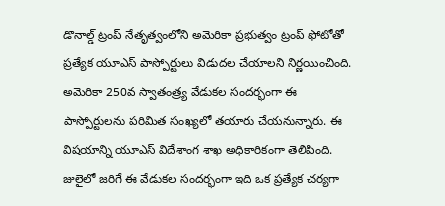డొనాల్డ్ ట్రంప్ నేతృత్వంలోని అమెరికా ప్రభుత్వం ట్రంప్ ఫోటోతో ప్రత్యేక యూఎస్ పాస్పోర్టులు విడుదల చేయాలని నిర్ణయించింది. అమెరికా 250వ స్వాతంత్ర్య వేడుకల సందర్భంగా ఈ పాస్పోర్టులను పరిమిత సంఖ్యలో తయారు చేయనున్నారు. ఈ విషయాన్ని యూఎస్ విదేశాంగ శాఖ అధికారికంగా తెలిపింది. జులైలో జరిగే ఈ వేడుకల సందర్భంగా ఇది ఒక ప్రత్యేక చర్యగా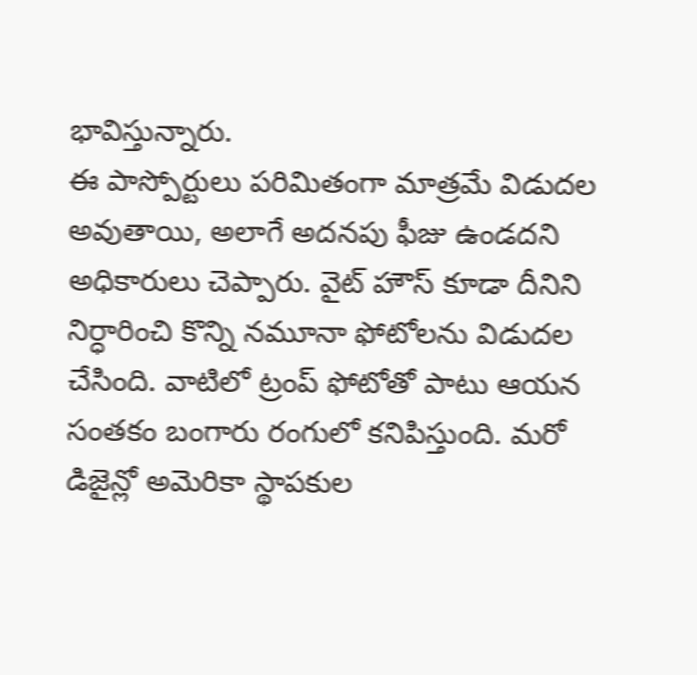భావిస్తున్నారు.
ఈ పాస్పోర్టులు పరిమితంగా మాత్రమే విడుదల అవుతాయి, అలాగే అదనపు ఫీజు ఉండదని అధికారులు చెప్పారు. వైట్ హౌస్ కూడా దీనిని నిర్ధారించి కొన్ని నమూనా ఫోటోలను విడుదల చేసింది. వాటిలో ట్రంప్ ఫోటోతో పాటు ఆయన సంతకం బంగారు రంగులో కనిపిస్తుంది. మరో డిజైన్లో అమెరికా స్థాపకుల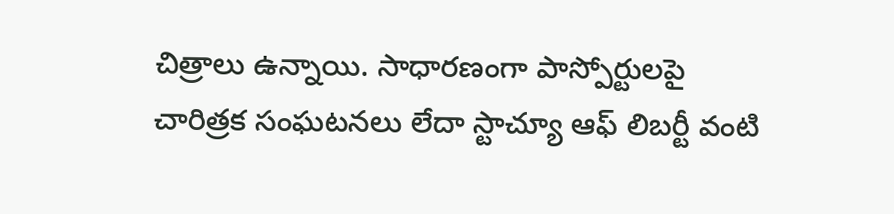చిత్రాలు ఉన్నాయి. సాధారణంగా పాస్పోర్టులపై చారిత్రక సంఘటనలు లేదా స్టాచ్యూ ఆఫ్ లిబర్టీ వంటి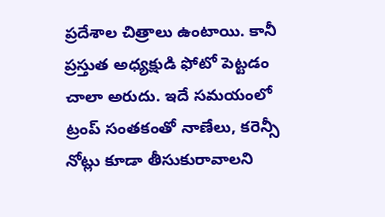ప్రదేశాల చిత్రాలు ఉంటాయి. కానీ ప్రస్తుత అధ్యక్షుడి ఫోటో పెట్టడం చాలా అరుదు. ఇదే సమయంలో ట్రంప్ సంతకంతో నాణేలు, కరెన్సీ నోట్లు కూడా తీసుకురావాలని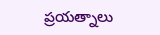ప్రయత్నాలు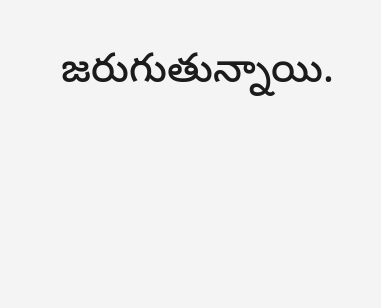జరుగుతున్నాయి.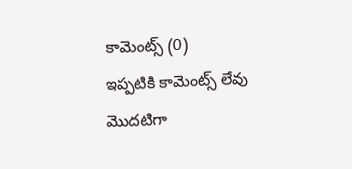కామెంట్స్ (0)
ఇప్పటికి కామెంట్స్ లేవు
మొదటిగా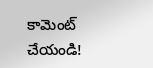కామెంట్ చేయండి!